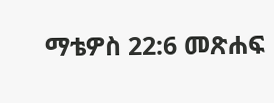ማቴዎስ 22:6 መጽሐፍ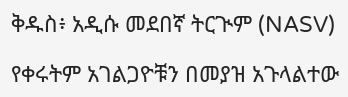ቅዱስ፥ አዲሱ መደበኛ ትርጒም (NASV)

የቀሩትም አገልጋዮቹን በመያዝ አጉላልተው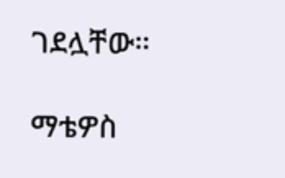ገደሏቸው።

ማቴዎስ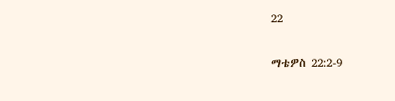22

ማቴዎስ 22:2-9